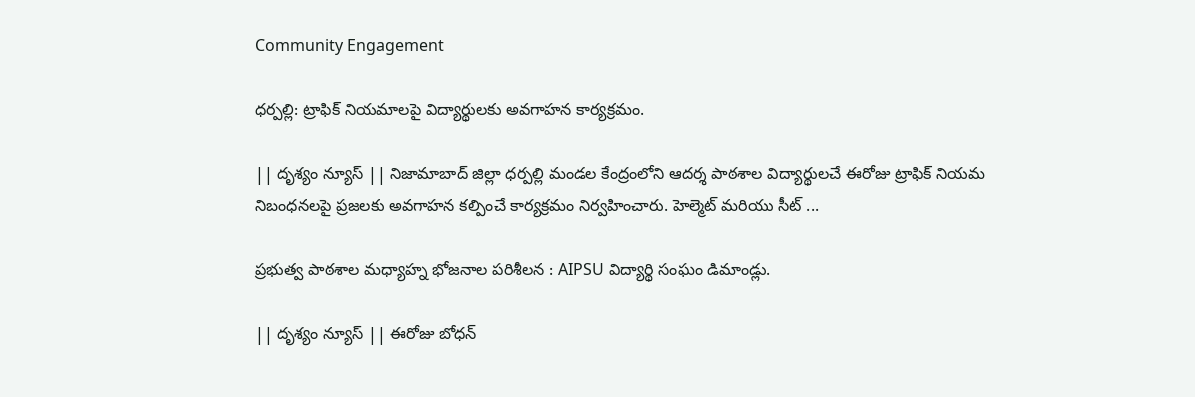Community Engagement

ధర్పల్లి: ట్రాఫిక్ నియమాలపై విద్యార్థులకు అవగాహన కార్యక్రమం.

|| దృశ్యం న్యూస్ || నిజామాబాద్ జిల్లా ధర్పల్లి మండల కేంద్రంలోని ఆదర్శ పాఠశాల విద్యార్థులచే ఈరోజు ట్రాఫిక్ నియమ నిబంధనలపై ప్రజలకు అవగాహన కల్పించే కార్యక్రమం నిర్వహించారు. హెల్మెట్ మరియు సీట్ ...

ప్రభుత్వ పాఠశాల మధ్యాహ్న భోజనాల పరిశీలన : AIPSU విద్యార్థి సంఘం డిమాండ్లు.

|| దృశ్యం న్యూస్ || ఈరోజు బోధన్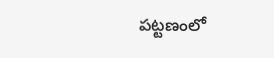పట్టణంలో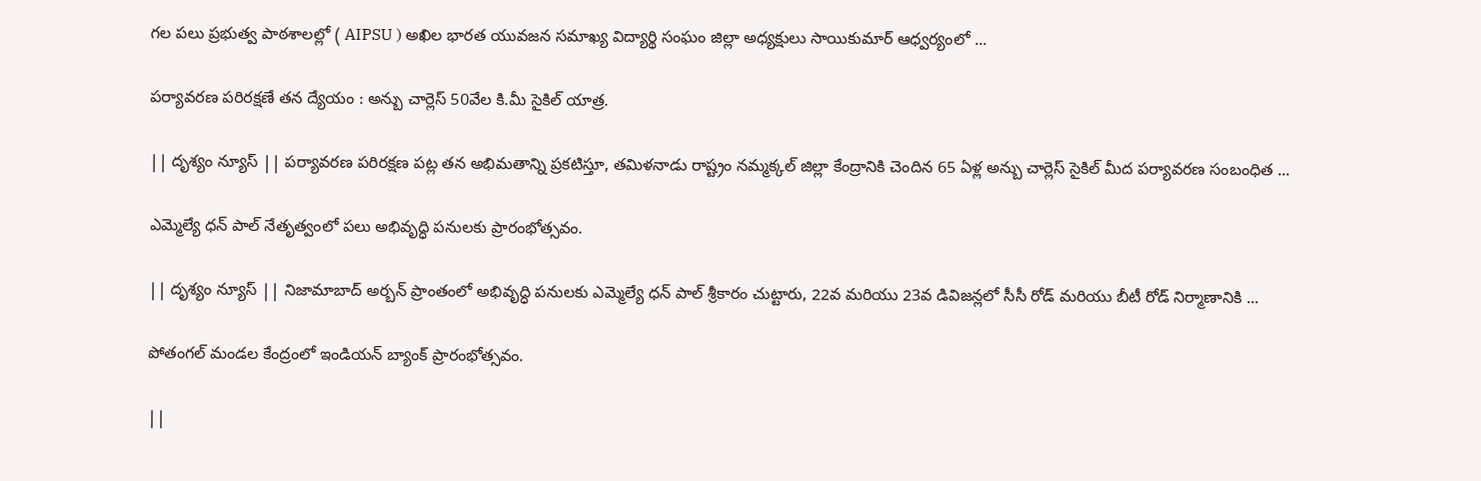గల పలు ప్రభుత్వ పాఠశాలల్లో ( AIPSU ) అఖిల భారత యువజన సమాఖ్య విద్యార్థి సంఘం జిల్లా అధ్యక్షులు సాయికుమార్ ఆధ్వర్యంలో ...

పర్యావరణ పరిరక్షణే తన ద్యేయం : అన్బు చార్లెస్ 50వేల కి.మీ సైకిల్ యాత్ర.

|| దృశ్యం న్యూస్ || పర్యావరణ పరిరక్షణ పట్ల తన అభిమతాన్ని ప్రకటిస్తూ, తమిళనాడు రాష్ట్రం నమ్మక్కల్ జిల్లా కేంద్రానికి చెందిన 65 ఏళ్ల అన్బు చార్లెస్ సైకిల్ మీద పర్యావరణ సంబంధిత ...

ఎమ్మెల్యే ధన్ పాల్ నేతృత్వంలో పలు అభివృద్ధి పనులకు ప్రారంభోత్సవం.

|| దృశ్యం న్యూస్ || నిజామాబాద్ అర్బన్ ప్రాంతంలో అభివృద్ధి పనులకు ఎమ్మెల్యే ధన్ పాల్ శ్రీకారం చుట్టారు, 22వ మరియు 23వ డివిజన్లలో సీసీ రోడ్ మరియు బీటీ రోడ్ నిర్మాణానికి ...

పోతంగల్ మండల కేంద్రంలో ఇండియన్ బ్యాంక్ ప్రారంభోత్సవం.

||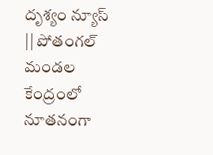దృశ్యం న్యూస్ || పోతంగల్ మండల కేంద్రంలో నూతనంగా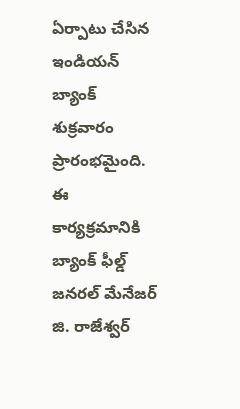ఏర్పాటు చేసిన ఇండియన్ బ్యాంక్ శుక్రవారం ప్రారంభమైంది. ఈ కార్యక్రమానికి బ్యాంక్ ఫీల్డ్ జనరల్ మేనేజర్ జి. రాజేశ్వర్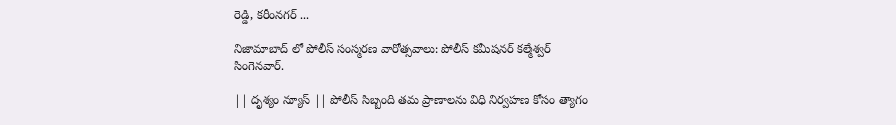రెడ్డి, కరీంనగర్ ...

నిజామాబాద్ లో పోలీస్ సంస్మరణ వారోత్సవాలు: పోలీస్ కమీషనర్ కల్మేశ్వర్ సింగెనవార్.

|| దృశ్యం న్యూస్ || పోలీస్ సిబ్బంది తమ ప్రాణాలను విధి నిర్వహణ కోసం త్యాగం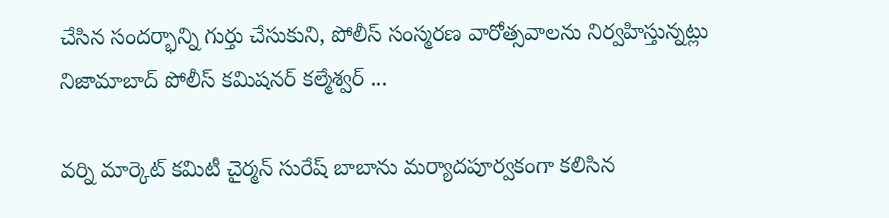చేసిన సందర్భాన్ని గుర్తు చేసుకుని, పోలీస్ సంస్మరణ వారోత్సవాలను నిర్వహిస్తున్నట్లు నిజామాబాద్ పోలీస్ కమిషనర్ కల్మేశ్వర్ ...

వర్ని మార్కెట్ కమిటీ చైర్మన్ సురేష్ బాబాను మర్యాదపూర్వకంగా కలిసిన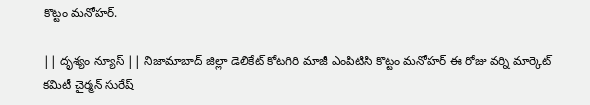కొట్టం మనోహర్.

|| దృశ్యం న్యూస్ || నిజామాబాద్ జిల్లా డెలికేట్ కోటగిరి మాజీ ఎంపిటిసి కొట్టం మనోహర్ ఈ రోజు వర్ని మార్కెట్ కమిటీ చైర్మన్ సురేష్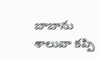బాబాను శాలువా కప్పి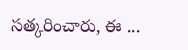సత్కరించారు, ఈ ...